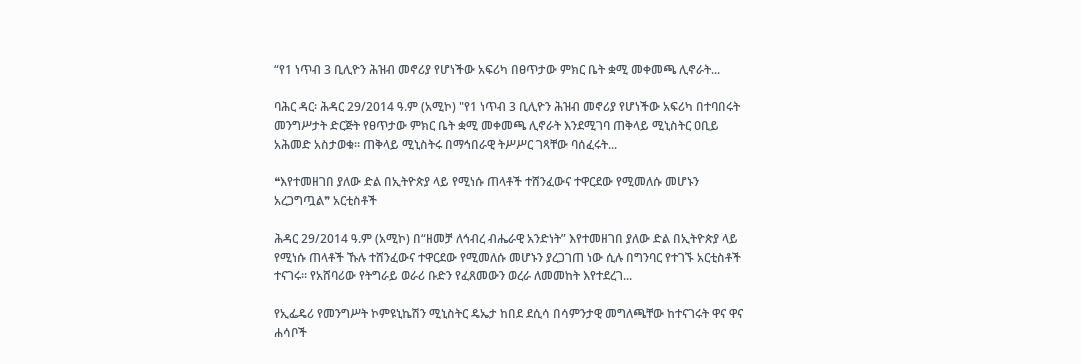“የ1 ነጥብ 3 ቢሊዮን ሕዝብ መኖሪያ የሆነችው አፍሪካ በፀጥታው ምክር ቤት ቋሚ መቀመጫ ሊኖራት...

ባሕር ዳር፡ ሕዳር 29/2014 ዓ.ም (አሚኮ) "የ1 ነጥብ 3 ቢሊዮን ሕዝብ መኖሪያ የሆነችው አፍሪካ በተባበሩት መንግሥታት ድርጅት የፀጥታው ምክር ቤት ቋሚ መቀመጫ ሊኖራት እንደሚገባ ጠቅላይ ሚኒስትር ዐቢይ አሕመድ አስታወቁ። ጠቅላይ ሚኒስትሩ በማኅበራዊ ትሥሥር ገጻቸው ባሰፈሩት...

❝እየተመዘገበ ያለው ድል በኢትዮጵያ ላይ የሚነሱ ጠላቶች ተሸንፈውና ተዋርደው የሚመለሱ መሆኑን አረጋግጧል❞ አርቲስቶች

ሕዳር 29/2014 ዓ.ም (አሚኮ) በ“ዘመቻ ለኅብረ ብሔራዊ አንድነት” እየተመዘገበ ያለው ድል በኢትዮጵያ ላይ የሚነሱ ጠላቶች ኹሉ ተሸንፈውና ተዋርደው የሚመለሱ መሆኑን ያረጋገጠ ነው ሲሉ በግንባር የተገኙ አርቲስቶች ተናገሩ። የአሸባሪው የትግራይ ወራሪ ቡድን የፈጸመውን ወረራ ለመመከት እየተደረገ...

የኢፌዴሪ የመንግሥት ኮምዩኒኬሽን ሚኒስትር ዴኤታ ከበደ ደሲሳ በሳምንታዊ መግለጫቸው ከተናገሩት ዋና ዋና ሐሳቦች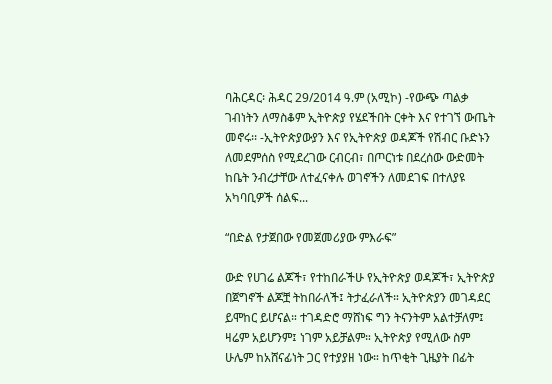ባሕርዳር፡ ሕዳር 29/2014 ዓ.ም (አሚኮ) -የውጭ ጣልቃ ገብነትን ለማስቆም ኢትዮጵያ የሄደችበት ርቀት እና የተገኘ ውጤት መኖሩ፡፡ -ኢትዮጵያውያን እና የኢትዮጵያ ወዳጆች የሽብር ቡድኑን ለመደምሰስ የሚደረገው ርብርብ፣ በጦርነቱ በደረሰው ውድመት ከቤት ንብረታቸው ለተፈናቀሉ ወገኖችን ለመደገፍ በተለያዩ አካባቢዎች ሰልፍ...

“በድል የታጀበው የመጀመሪያው ምእራፍ”

ውድ የሀገሬ ልጆች፣ የተከበራችሁ የኢትዮጵያ ወዳጆች፣ ኢትዮጵያ በጀግኖች ልጆቿ ትከበራለች፤ ትታፈራለች። ኢትዮጵያን መገዳደር ይሞከር ይሆናል። ተገዳድሮ ማሸነፍ ግን ትናንትም አልተቻለም፤ ዛሬም አይሆንም፤ ነገም አይቻልም። ኢትዮጵያ የሚለው ስም ሁሌም ከአሸናፊነት ጋር የተያያዘ ነው። ከጥቂት ጊዜያት በፊት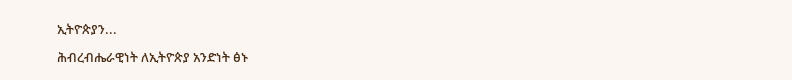ኢትዮጵያን...

ሕብረብሔራዊነት ለኢትዮጵያ አንድነት ፅኑ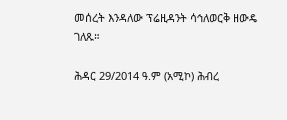መሰረት እንዳለው ፕሬዚዳንት ሳኅለወርቅ ዘውዴ ገለጹ።

ሕዳር 29/2014 ዓ.ም (አሚኮ) ሕብረ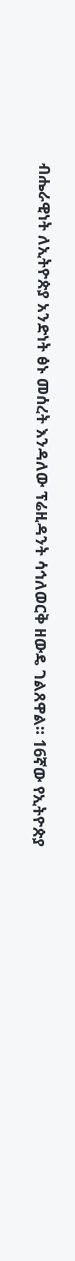ብሔራዊነት ለኢትዮጵያ አንድነት ፅኑ መሰረት እንዳለው ፕሬዚዳንት ሳኅለወርቅ ዘውዴ ገልጸዋል። 16ኛው የኢትዮጵያ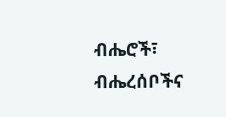ብሔሮች፣ ብሔረሰቦችና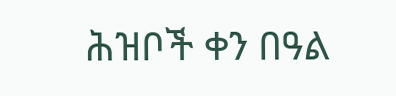ሕዝቦች ቀን በዓል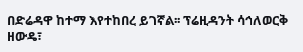በድሬዳዋ ከተማ እየተከበረ ይገኛል፡፡ ፕሬዚዳንት ሳኅለወርቅ ዘውዴ፣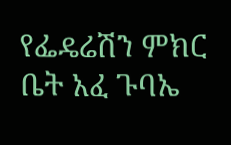የፌዴሬሽን ምክር ቤት አፈ ጉባኤ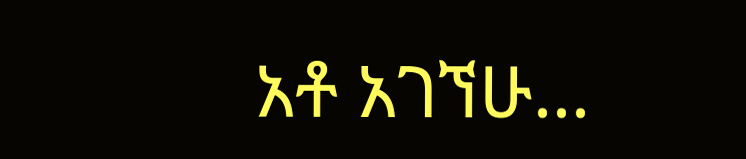አቶ አገኘሁ...